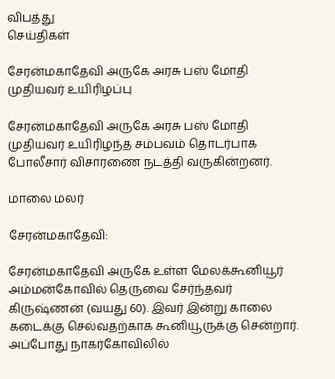விபத்து
செய்திகள்

சேரன்மகாதேவி அருகே அரசு பஸ் மோதி முதியவர் உயிரிழப்பு

சேரன்மகாதேவி அருகே அரசு பஸ் மோதி முதியவர் உயிரிழந்த சம்பவம் தொடர்பாக போலீசார் விசாரணை நடத்தி வருகின்றனர்.

மாலை மலர்

சேரன்மகாதேவி:

சேரன்மகாதேவி அருகே உள்ள மேலக்கூனியூர் அம்மன்கோவில் தெருவை சேர்ந்தவர் கிருஷ்ணன் (வயது 60). இவர் இன்று காலை கடைக்கு செல்வதற்காக கூனியூருக்கு சென்றார். அப்போது நாகர்கோவிலில்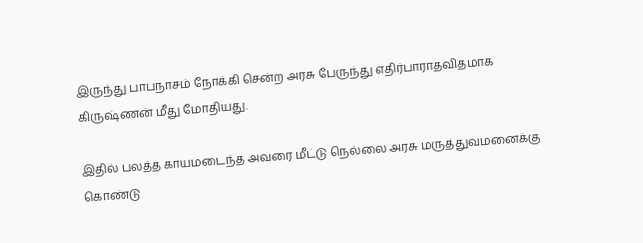இருந்து பாபநாசம் நோக்கி சென்ற அரசு பேருந்து எதிர்பாராதவிதமாக கிருஷ்ணன் மீது மோதியது.

இதில் பலத்த காயமடைந்த அவரை மீட்டு நெல்லை அரசு மருத்துவமனைக்கு கொண்டு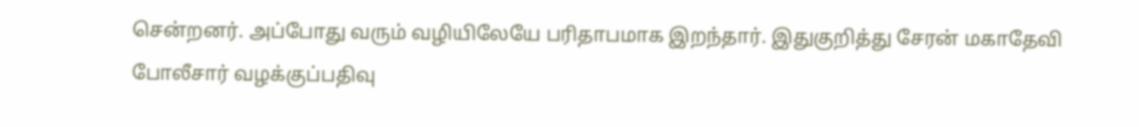சென்றனர். அப்போது வரும் வழியிலேயே பரிதாபமாக இறந்தார். இதுகுறித்து சேரன் மகாதேவி போலீசார் வழக்குப்பதிவு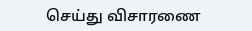செய்து விசாரணை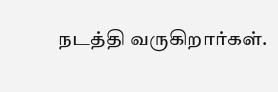நடத்தி வருகிறார்கள்.